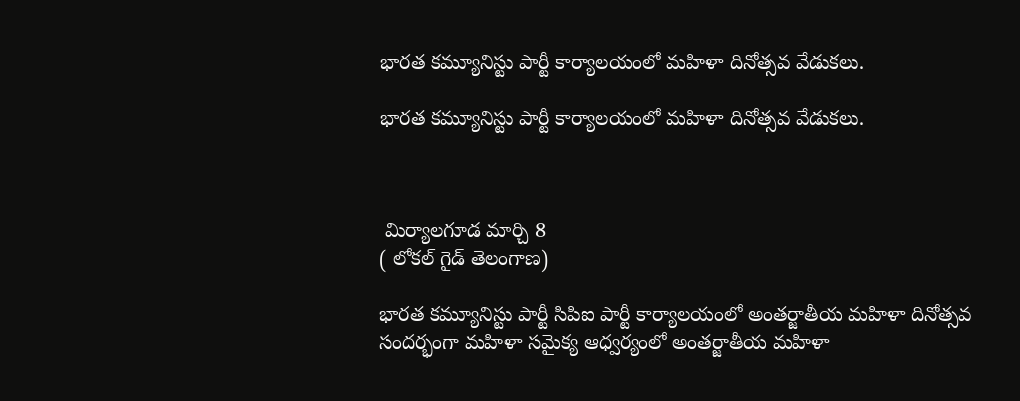భారత కమ్యూనిస్టు పార్టీ కార్యాలయంలో మహిళా దినోత్సవ వేడుకలు.

భారత కమ్యూనిస్టు పార్టీ కార్యాలయంలో మహిళా దినోత్సవ వేడుకలు.



 మిర్యాలగూడ మార్చి 8
( లోకల్ గైడ్ తెలంగాణ)

భారత కమ్యూనిస్టు పార్టీ సిపిఐ పార్టీ కార్యాలయంలో అంతర్జాతీయ మహిళా దినోత్సవ సందర్భంగా మహిళా సమైక్య ఆధ్వర్యంలో అంతర్జాతీయ మహిళా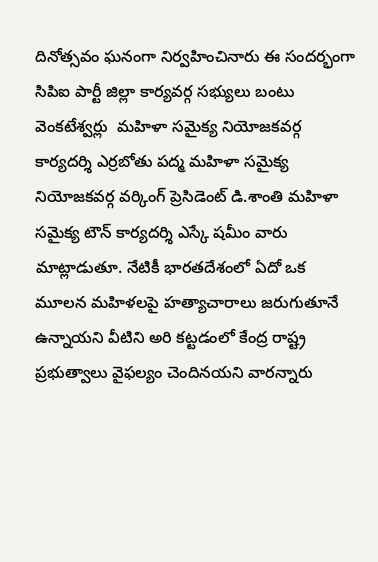దినోత్సవం ఘనంగా నిర్వహించినారు ఈ సందర్భంగా సిపిఐ పార్టీ జిల్లా కార్యవర్గ సభ్యులు బంటు వెంకటేశ్వర్లు  మహిళా సమైక్య నియోజకవర్గ కార్యదర్శి ఎర్రబోతు పద్మ మహిళా సమైక్య నియోజకవర్గ వర్కింగ్ ప్రెసిడెంట్ డి.శాంతి మహిళా సమైక్య టౌన్ కార్యదర్శి ఎస్కే షమీం వారు మాట్లాడుతూ. నేటికీ భారతదేశంలో ఏదో ఒక మూలన మహిళలపై హత్యాచారాలు జరుగుతూనే ఉన్నాయని వీటిని అరి కట్టడంలో కేంద్ర రాష్ట్ర ప్రభుత్వాలు వైఫల్యం చెందినయని వారన్నారు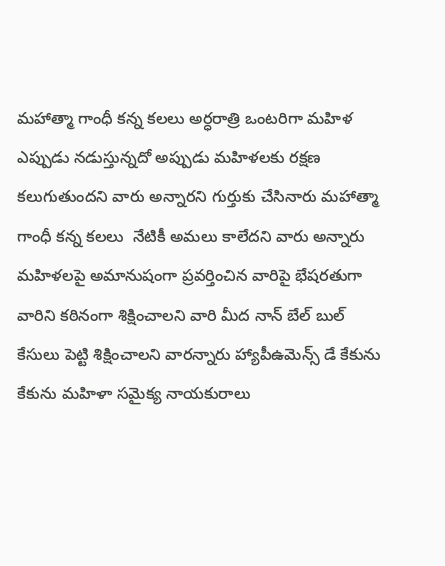మహాత్మా గాంధీ కన్న కలలు అర్ధరాత్రి ఒంటరిగా మహిళ ఎప్పుడు నడుస్తున్నదో అప్పుడు మహిళలకు రక్షణ కలుగుతుందని వారు అన్నారని గుర్తుకు చేసినారు మహాత్మా గాంధీ కన్న కలలు  నేటికీ అమలు కాలేదని వారు అన్నారు మహిళలపై అమానుషంగా ప్రవర్తించిన వారిపై భేషరతుగా వారిని కఠినంగా శిక్షించాలని వారి మీద నాన్ బేల్ బుల్  కేసులు పెట్టి శిక్షించాలని వారన్నారు హ్యాపీఉమెన్స్ డే కేకును కేకును మహిళా సమైక్య నాయకురాలు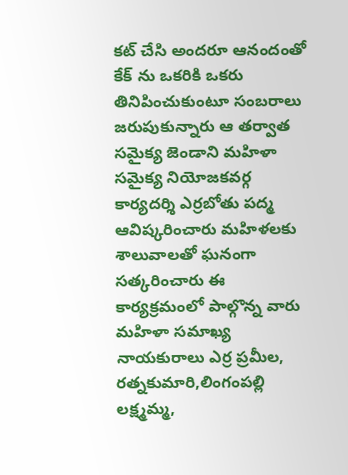కట్ చేసి అందరూ ఆనందంతో కేక్ ను ఒకరికి ఒకరు తినిపించుకుంటూ సంబరాలు జరుపుకున్నారు ఆ తర్వాత సమైక్య జెండాని మహిళా సమైక్య నియోజకవర్గ కార్యదర్శి ఎర్రబోతు పద్మ ఆవిష్కరించారు మహిళలకు శాలువాలతో ఘనంగా సత్కరించారు ఈ కార్యక్రమంలో పాల్గొన్న వారు మహిళా సమాఖ్య నాయకురాలు ఎర్ర ప్రమీల, రత్నకుమారి,లింగంపల్లి లక్ష్మమ్మ,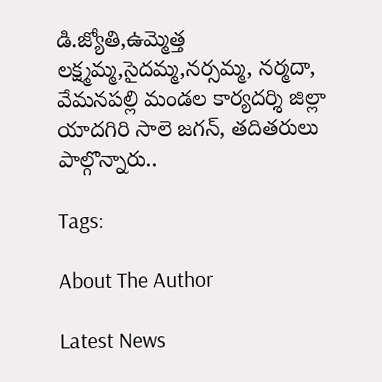డి.జ్యోతి,ఉమ్మెత్త  లక్ష్మమ్మ,సైదమ్మ,నర్సమ్మ, నర్మదా, వేమనపల్లి మండల కార్యదర్శి జిల్లా యాదగిరి సాలె జగన్, తదితరులు పాల్గొన్నారు..

Tags:

About The Author

Latest News